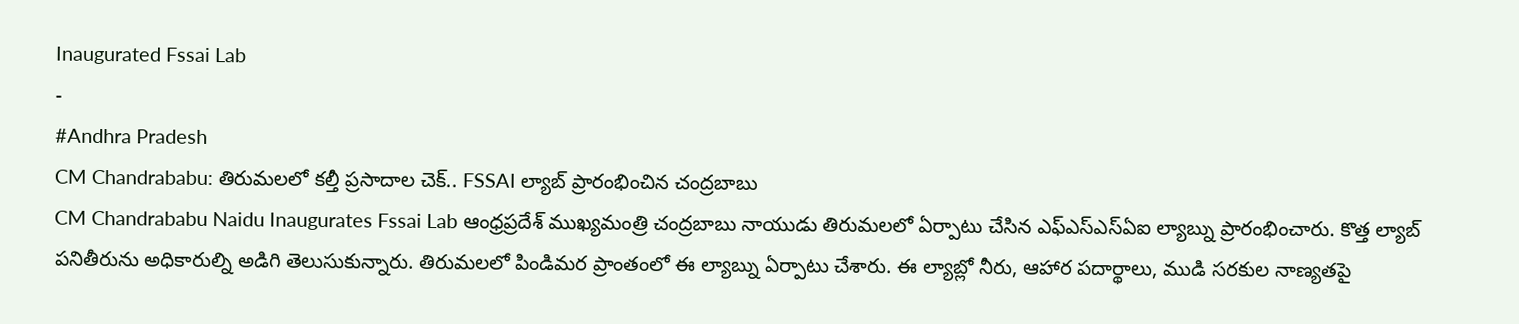Inaugurated Fssai Lab
-
#Andhra Pradesh
CM Chandrababu: తిరుమలలో కల్తీ ప్రసాదాల చెక్.. FSSAI ల్యాబ్ ప్రారంభించిన చంద్రబాబు
CM Chandrababu Naidu Inaugurates Fssai Lab ఆంధ్రప్రదేశ్ ముఖ్యమంత్రి చంద్రబాబు నాయుడు తిరుమలలో ఏర్పాటు చేసిన ఎఫ్ఎస్ఎస్ఏఐ ల్యాబ్ను ప్రారంభించారు. కొత్త ల్యాబ్ పనితీరును అధికారుల్ని అడిగి తెలుసుకున్నారు. తిరుమలలో పిండిమర ప్రాంతంలో ఈ ల్యాబ్ను ఏర్పాటు చేశారు. ఈ ల్యాబ్లో నీరు, ఆహార పదార్థాలు, ముడి సరకుల నాణ్యతపై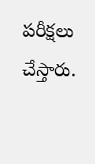పరీక్షలు చేస్తారు.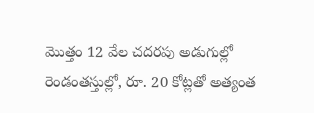మొత్తం 12 వేల చదరపు అడుగుల్లో రెండంతస్తుల్లో, రూ. 20 కోట్లతో అత్యంత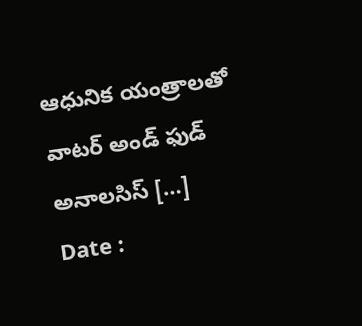ఆధునిక యంత్రాలతో వాటర్ అండ్ ఫుడ్ అనాలసిస్ […]
Date :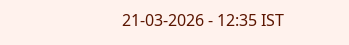21-03-2026 - 12:35 IST